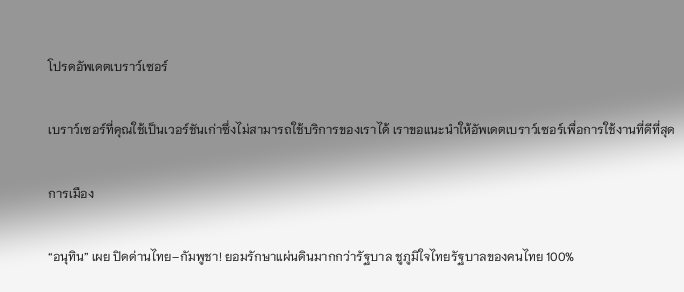โปรดอัพเดตเบราว์เซอร์

เบราว์เซอร์ที่คุณใช้เป็นเวอร์ชันเก่าซึ่งไม่สามารถใช้บริการของเราได้ เราขอแนะนำให้อัพเดตเบราว์เซอร์เพื่อการใช้งานที่ดีที่สุด

การเมือง

“อนุทิน” เผย ปิดด่านไทย–กัมพูชา! ยอมรักษาแผ่นดินมากกว่ารัฐบาล ชูภูมิใจไทยรัฐบาลของคนไทย 100%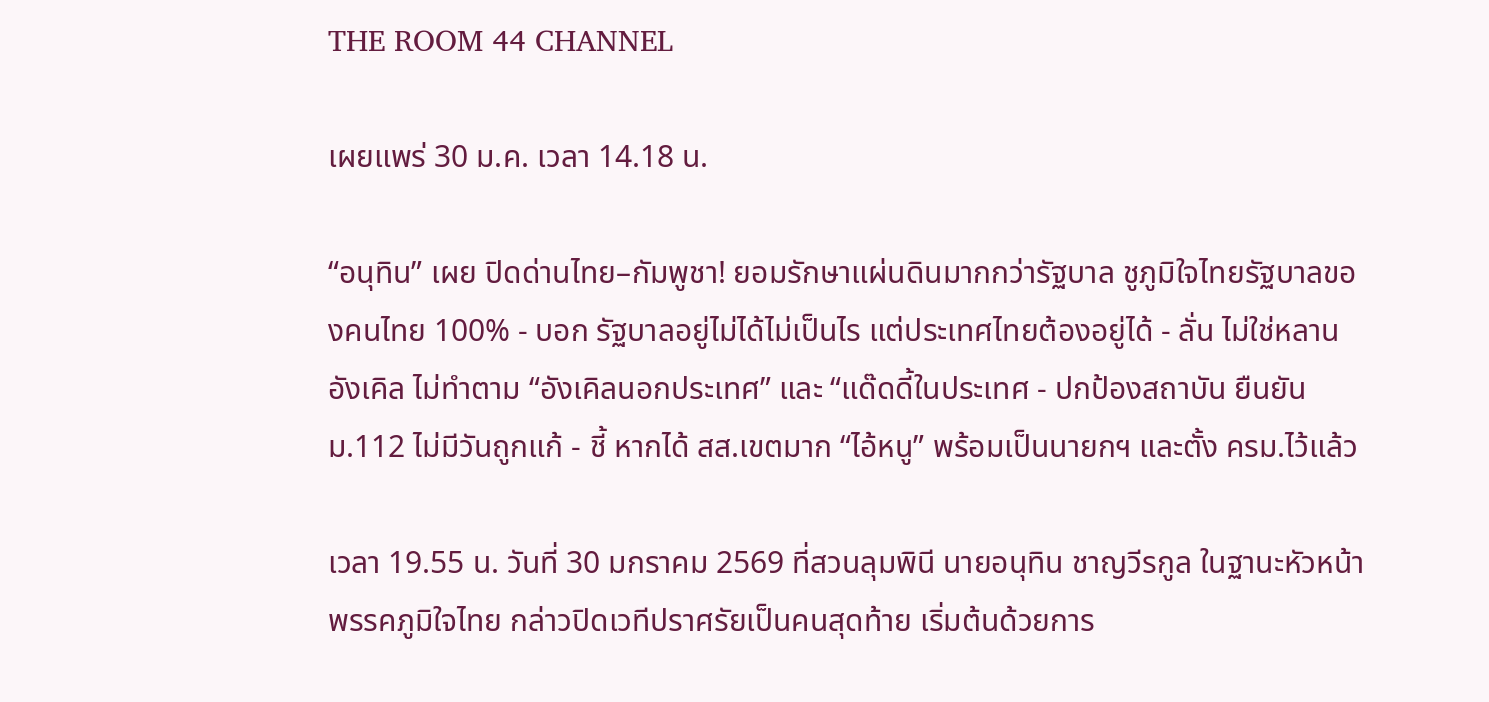THE ROOM 44 CHANNEL

เผยแพร่ 30 ม.ค. เวลา 14.18 น.

“อนุทิน” เผย ปิดด่านไทย–กัมพูชา! ยอมรักษาแผ่นดินมากกว่ารัฐบาล ชูภูมิใจไทยรัฐบาลของคนไทย 100% - บอก รัฐบาลอยู่ไม่ได้ไม่เป็นไร แต่ประเทศไทยต้องอยู่ได้ - ลั่น ไม่ใช่หลานอังเคิล ไม่ทำตาม “อังเคิลนอกประเทศ” และ “แด๊ดดี้ในประเทศ - ปกป้องสถาบัน ยืนยัน ม.112 ไม่มีวันถูกแก้ - ชี้ หากได้ สส.เขตมาก “ไอ้หนู” พร้อมเป็นนายกฯ และตั้ง ครม.ไว้แล้ว

เวลา 19.55 น. วันที่ 30 มกราคม 2569 ที่สวนลุมพินี นายอนุทิน ชาญวีรกูล ในฐานะหัวหน้าพรรคภูมิใจไทย กล่าวปิดเวทีปราศรัยเป็นคนสุดท้าย เริ่มต้นด้วยการ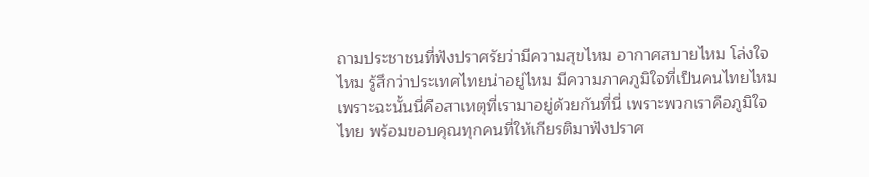ถามประชาชนที่ฟังปราศรัยว่ามีความสุขไหม อากาศสบายไหม โล่งใจไหม รู้สึกว่าประเทศไทยน่าอยู่ไหม มีความภาคภูมิใจที่เป็นคนไทยไหม เพราะฉะนั้นนี่คือสาเหตุที่เรามาอยู่ด้วยกันที่นี่ เพราะพวกเราคือภูมิใจไทย พร้อมขอบคุณทุกคนที่ให้เกียรติมาฟังปราศ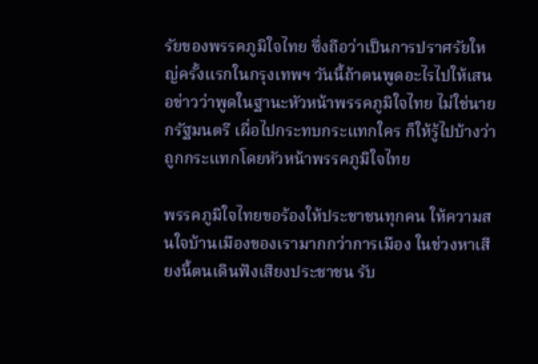รัยของพรรคภูมิใจไทย ซึ่งถือว่าเป็นการปราศรัยใหญ่ครั้งแรกในกรุงเทพฯ วันนี้ถ้าตนพูดอะไรไปให้เสนอข่าวว่าพูดในฐานะหัวหน้าพรรคภูมิใจไทย ไม่ใช่นายกรัฐมนตรี เผื่อไปกระทบกระแทกใคร ก็ให้รู้ไปบ้างว่าถูกกระแทกโดยหัวหน้าพรรคภูมิใจไทย

พรรคภูมิใจไทยขอร้องให้ประชาชนทุกคน ให้ความสนใจบ้านเมืองของเรามากกว่าการเมือง ในช่วงหาเสียงนี้ตนเดินฟังเสียงประชาชน รับ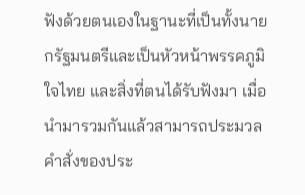ฟังด้วยตนเองในฐานะที่เป็นทั้งนายกรัฐมนตรีและเป็นหัวหน้าพรรคภูมิใจไทย และสิ่งที่ตนได้รับฟังมา เมื่อนำมารวมกันแล้วสามารถประมวลคำสั่งของประ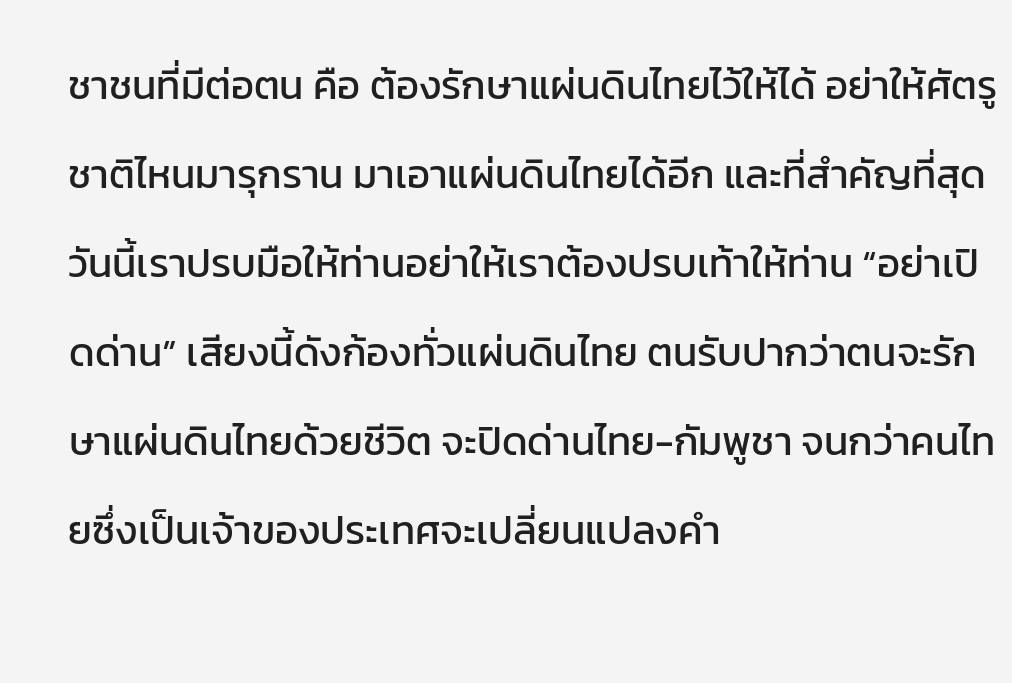ชาชนที่มีต่อตน คือ ต้องรักษาแผ่นดินไทยไว้ให้ได้ อย่าให้ศัตรูชาติไหนมารุกราน มาเอาแผ่นดินไทยได้อีก และที่สำคัญที่สุดวันนี้เราปรบมือให้ท่านอย่าให้เราต้องปรบเท้าให้ท่าน “อย่าเปิดด่าน” เสียงนี้ดังก้องทั่วแผ่นดินไทย ตนรับปากว่าตนจะรักษาแผ่นดินไทยด้วยชีวิต จะปิดด่านไทย-กัมพูชา จนกว่าคนไทยซึ่งเป็นเจ้าของประเทศจะเปลี่ยนแปลงคำ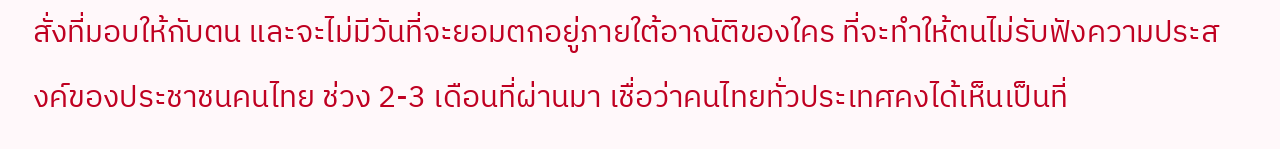สั่งที่มอบให้กับตน และจะไม่มีวันที่จะยอมตกอยู่ภายใต้อาณัติของใคร ที่จะทำให้ตนไม่รับฟังความประสงค์ของประชาชนคนไทย ช่วง 2-3 เดือนที่ผ่านมา เชื่อว่าคนไทยทั่วประเทศคงได้เห็นเป็นที่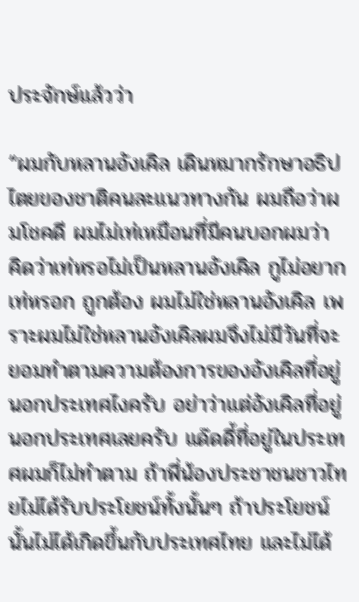ประจักษ์แล้วว่า

“ผมกับหลานอังเคิล เดินหมากรักษาอธิปไตยของชาติคนละแนวทางกัน ผมถือว่าผมโชคดี ผมไม่เท่เหมือนที่มีคนบอกผมว่า คิดว่าเท่หรอไม่เป็นหลานอังเคิล กูไม่อยากเท่หรอก ถูกต้อง ผมไม่ใช่หลานอังเคิล เพราะผมไม่ใช่หลานอังเคิลผมจึงไม่มีวันที่จะยอมทำตามความต้องการของอังเคิลที่อยู่นอกประเทศไงครับ อย่าว่าแต่อังเคิลที่อยู่นอกประเทศเลยครับ แด๊ดดี้ที่อยู่ในประเทศผมก็ไม่ทำตาม ถ้าพี่น้องประชาชนชาวไทยไม่ได้รับประโยชน์ทั้งนั้นๆ ถ้าประโยชน์นั้นไม่ได้เกิดขึ้นกับประเทศไทย และไม่ได้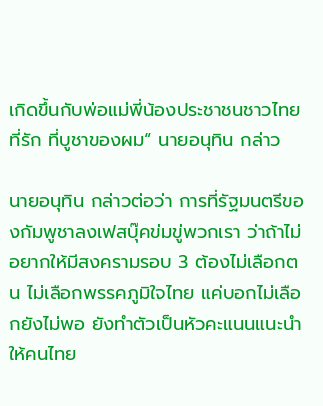เกิดขึ้นกับพ่อแม่พี่น้องประชาชนชาวไทยที่รัก ที่บูชาของผม“ นายอนุทิน กล่าว

นายอนุทิน กล่าวต่อว่า การที่รัฐมนตรีของกัมพูชาลงเฟสบุ๊คข่มขู่พวกเรา ว่าถ้าไม่อยากให้มีสงครามรอบ 3 ต้องไม่เลือกตน ไม่เลือกพรรคภูมิใจไทย แค่บอกไม่เลือกยังไม่พอ ยังทำตัวเป็นหัวคะแนนแนะนำให้คนไทย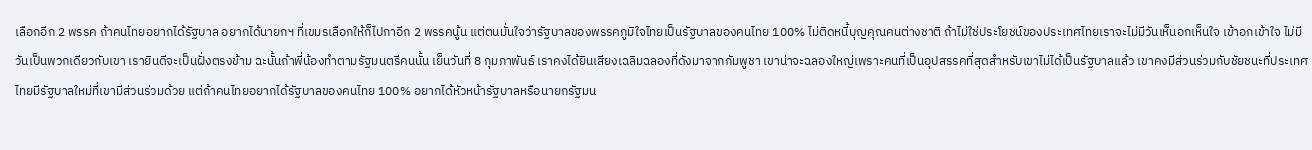เลือกอีก 2 พรรค ถ้าคนไทยอยากได้รัฐบาล อยากได้นายกฯ ที่เขมรเลือกให้ก็ไปกาอีก 2 พรรคนู้น แต่ตนมั่นใจว่ารัฐบาลของพรรคภูมิใจไทยเป็นรัฐบาลของคนไทย 100% ไม่ติดหนี้บุญคุณคนต่างชาติ ถ้าไม่ใช่ประโยชน์ของประเทศไทยเราจะไม่มีวันเห็นอกเห็นใจ เข้าอกเข้าใจ ไม่มีวันเป็นพวกเดียวกับเขา เรายินดีจะเป็นฝั่งตรงข้าม ฉะนั้นถ้าพี่น้องทำตามรัฐมนตรีคนนั้น เย็นวันที่ 8 กุมภาพันธ์ เราคงได้ยินเสียงเฉลิมฉลองที่ดังมาจากกัมพูชา เขาน่าจะฉลองใหญ่เพราะคนที่เป็นอุปสรรคที่สุดสำหรับเขาไม่ได้เป็นรัฐบาลแล้ว เขาคงมีส่วนร่วมกับชัยชนะที่ประเทศไทยมีรัฐบาลใหม่ที่เขามีส่วนร่วมด้วย แต่ถ้าคนไทยอยากได้รัฐบาลของคนไทย 100% อยากได้หัวหน้ารัฐบาลหรือนายกรัฐมน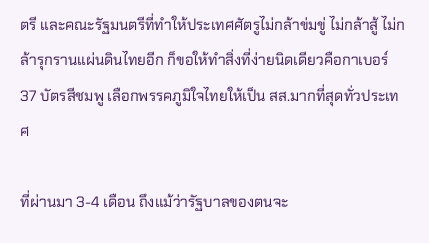ตรี และคณะรัฐมนตรีที่ทำให้ประเทศศัตรูไม่กล้าข่มขู่ ไม่กล้าสู้ ไม่กล้ารุกรานแผ่นดินไทยอีก ก็ขอให้ทำสิ่งที่ง่ายนิดเดียวคือกาเบอร์ 37 บัตรสีชมพู เลือกพรรคภูมิใจไทยให้เป็น สส.มากที่สุดทั่วประเทศ

ที่ผ่านมา 3-4 เดือน ถึงแม้ว่ารัฐบาลของตนจะ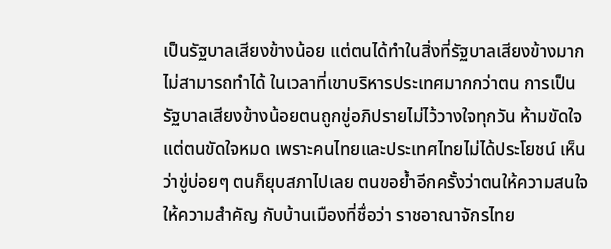เป็นรัฐบาลเสียงข้างน้อย แต่ตนได้ทำในสิ่งที่รัฐบาลเสียงข้างมากไม่สามารถทำได้ ในเวลาที่เขาบริหารประเทศมากกว่าตน การเป็นรัฐบาลเสียงข้างน้อยตนถูกขู่อภิปรายไม่ไว้วางใจทุกวัน ห้ามขัดใจ แต่ตนขัดใจหมด เพราะคนไทยและประเทศไทยไม่ได้ประโยชน์ เห็นว่าขู่บ่อยๆ ตนก็ยุบสภาไปเลย ตนขอย้ำอีกครั้งว่าตนให้ความสนใจ ให้ความสำคัญ กับบ้านเมืองที่ชื่อว่า ราชอาณาจักรไทย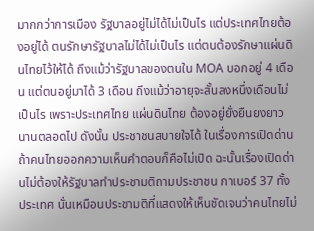มากกว่าการเมือง รัฐบาลอยู่ไม่ได้ไม่เป็นไร แต่ประเทศไทยต้องอยู่ได้ ตนรักษารัฐบาลไม่ได้ไม่เป็นไร แต่ตนต้องรักษาแผ่นดินไทยไว้ให้ได้ ถึงแม้ว่ารัฐบาลของตนใน MOA บอกอยู่ 4 เดือน แต่ตนอยู่มาได้ 3 เดือน ถึงแม้ว่าอายุจะสั้นลงหนึ่งเดือนไม่เป็นไร เพราะประเทศไทย แผ่นดินไทย ต้องอยู่ยั่งยืนยงยาวนานตลอดไป ดังนั้น ประชาชนสบายใจได้ ในเรื่องการเปิดด่าน ถ้าคนไทยออกความเห็นคำตอบก็คือไม่เปิด ฉะนั้นเรื่องเปิดด่านไม่ต้องให้รัฐบาลทำประชามติถามประชาชน กาเบอร์ 37 ทั้งประเทศ นั่นเหมือนประชามติที่แสดงให้เห็นชัดเจนว่าคนไทยไม่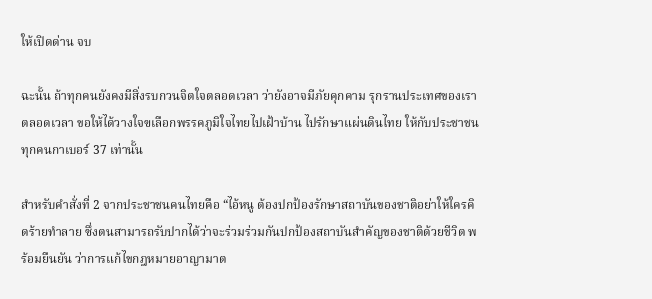ให้เปิดด่าน จบ

ฉะนั้น ถ้าทุกคนยังคงมีสิ่งรบกวนจิตใจตลอดเวลา ว่ายังอาจมีภัยคุกคาม รุกรานประเทศของเราตลอดเวลา ขอให้ได้วางใจฃเลือกพรรคภูมิใจไทยไปเฝ้าบ้าน ไปรักษาแผ่นดินไทย ให้กับประชาชนทุกคนกาเบอร์ 37 เท่านั้น

สำหรับคำสั่งที่ 2 จากประชาชนคนไทยคือ “ไอ้หนู ต้องปกป้องรักษาสถาบันของชาติอย่าให้ใครคิดร้ายทำลาย ซึ่งตนสามารถรับปากได้ว่าจะร่วมร่วมกันปกป้องสถาบันสำคัญของชาติด้วยชีวิต พร้อมยืนยัน ว่าการแก้ไขกฎหมายอาญามาต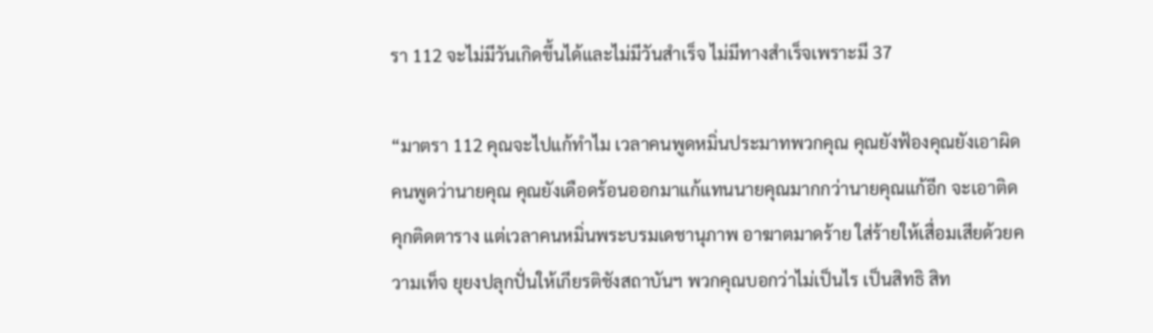รา 112 จะไม่มีวันเกิดขึ้นได้และไม่มีวันสำเร็จ ไม่มีทางสำเร็จเพราะมี 37

“มาตรา 112 คุณจะไปแก้ทำไม เวลาคนพูดหมิ่นประมาทพวกคุณ คุณยังฟ้องคุณยังเอาผิด คนพูดว่านายคุณ คุณยังเดือดร้อนออกมาแก้แทนนายคุณมากกว่านายคุณแก้อีก จะเอาติดคุกติดตาราง แต่เวลาคนหมิ่นพระบรมเดชานุภาพ อาฆาตมาดร้าย ใส่ร้ายให้เสื่อมเสียด้วยความเท็จ ยุยงปลุกปั่นให้เกียรติชังสถาบันฯ พวกคุณบอกว่าไม่เป็นไร เป็นสิทธิ สิท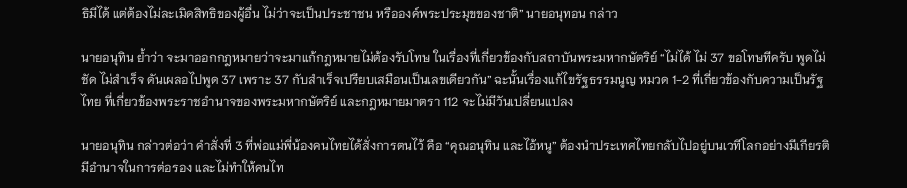ธิมีได้ แต่ต้องไม่ละเมิดสิทธิของผู้อื่น ไม่ว่าจะเป็นประชาชน หรือองค์พระประมุขของชาติ” นายอนุทอน กล่าว

นายอนุทิน ย้ำว่า จะมาออกกฎหมายว่าจะมาแก้กฎหมายไม่ต้องรับโทษ ในเรื่องที่เกี่ยวข้องกับสถาบันพระมหากษัตริย์ “ไม่ได้ ไม่ 37 ขอโทษทีครับ พูดไม่ชัด ไม่สำเร็จ ดันเผลอไปพูด 37 เพราะ 37 กับสำเร็จเปรียบเสมือนเป็นเลขเดียวกัน” ฉะนั้นเรื่องแก้ไขรัฐธรรมนูญ หมวด 1-2 ที่เกี่ยวข้องกับความเป็นรัฐไทย ที่เกี่ยวข้องพระราชอำนาจของพระมหากษัตริย์ และกฎหมายมาตรา 112 จะไม่มีวันเปลี่ยนแปลง

นายอนุทิน กล่าวต่อว่า คำสั่งที่ 3 ที่พ่อแม่พี่น้องคนไทยได้สั่งการตนไว้ คือ “คุณอนุทิน และไอ้หนู” ต้องนำประเทศไทยกลับไปอยู่บนเวทีโลกอย่างมีเกียรติ มีอำนาจในการต่อรอง และไม่ทำให้คนไท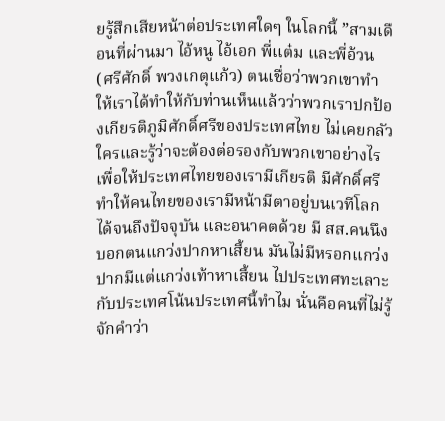ยรู้สึกเสียหน้าต่อประเทศใดๆ ในโลกนี้ ”สามเดือนที่ผ่านมา ไอ้หนู ไอ้เอก พี่แต๋ม และพี่อ้วน (ศรีศักดิ์ พวงเกตุแก้ว) ตนเชื่อว่าพวกเขาทำให้เราได้ทำให้กับท่านเห็นแล้วว่าพวกเราปกป้องเกียรติภูมิศักดิ์ศรีของประเทศไทย ไม่เคยกลัวใครและรู้ว่าจะต้องต่อรองกับพวกเขาอย่างไรเพื่อให้ประเทศไทยของเรามีเกียรติ มีศักดิ์ศรี ทำให้คนไทยของเรามีหน้ามีตาอยู่บนเวทีโลกได้จนถึงปัจจุบัน และอนาคตด้วย มี สส.คนนึงบอกตนแกว่งปากหาเสี้ยน มันไม่มีหรอกแกว่งปากมีแต่แกว่งเท้าหาเสี้ยน ไปประเทศทะเลาะกับประเทศโน้นประเทศนี้ทำไม นั่นคือคนที่ไม่รู้จักคำว่า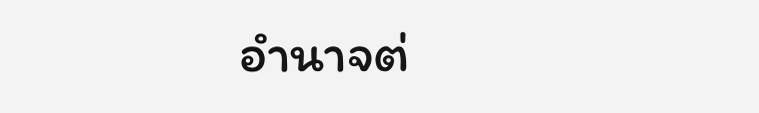อำนาจต่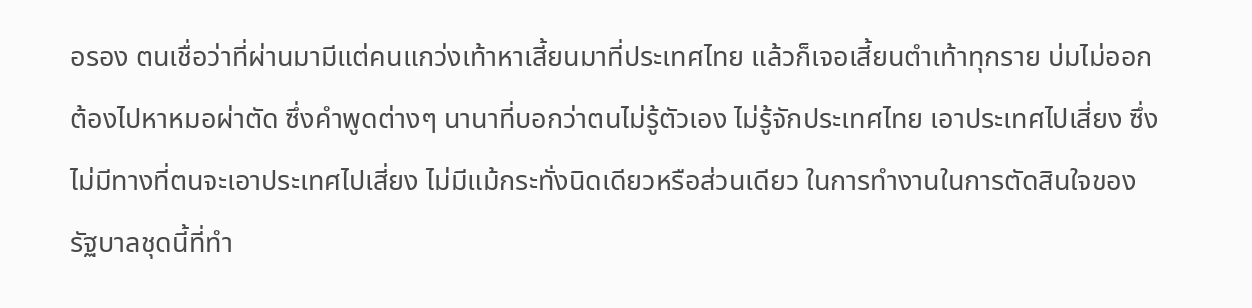อรอง ตนเชื่อว่าที่ผ่านมามีแต่คนแกว่งเท้าหาเสี้ยนมาที่ประเทศไทย แล้วก็เจอเสี้ยนตำเท้าทุกราย บ่มไม่ออก ต้องไปหาหมอผ่าตัด ซึ่งคำพูดต่างๆ นานาที่บอกว่าตนไม่รู้ตัวเอง ไม่รู้จักประเทศไทย เอาประเทศไปเสี่ยง ซึ่งไม่มีทางที่ตนจะเอาประเทศไปเสี่ยง ไม่มีแม้กระทั่งนิดเดียวหรือส่วนเดียว ในการทำงานในการตัดสินใจของรัฐบาลชุดนี้ที่ทำ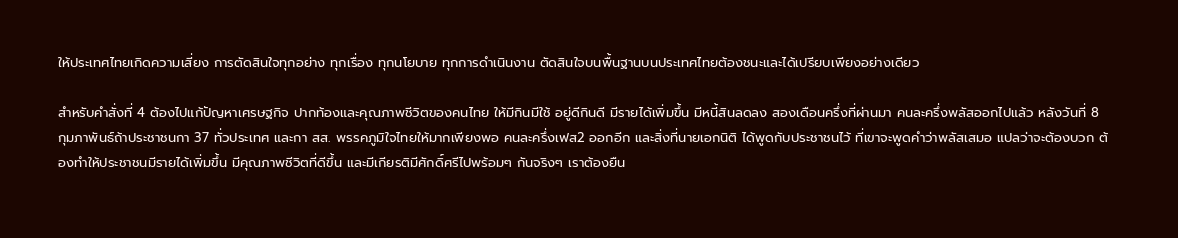ให้ประเทศไทยเกิดความเสี่ยง การตัดสินใจทุกอย่าง ทุกเรื่อง ทุกนโยบาย ทุกการดำเนินงาน ตัดสินใจบนพื้นฐานบนประเทศไทยต้องชนะและได้เปรียบเพียงอย่างเดียว

สำหรับคำสั่งที่ 4 ต้องไปแก้ปัญหาเศรษฐกิจ ปากท้องและคุณภาพชีวิตของคนไทย ให้มีกินมีใช้ อยู่ดีกินดี มีรายได้เพิ่มขึ้น มีหนี้สินลดลง สองเดือนครึ่งที่ผ่านมา คนละครึ่งพลัสออกไปแล้ว หลังวันที่ 8 กุมภาพันธ์ถ้าประชาชนกา 37 ทั่วประเทศ และกา สส. พรรคภูมิใจไทยให้มากเพียงพอ คนละครึ่งเฟส2 ออกอีก และสิ่งที่นายเอกนิติ ได้พูดกับประชาชนไว้ ที่เขาจะพูดคำว่าพลัสเสมอ แปลว่าจะต้องบวก ต้องทำให้ประชาชนมีรายได้เพิ่มขึ้น มีคุณภาพชีวิตที่ดีขึ้น และมีเกียรติมีศักดิ์ศรีไปพร้อมๆ กันจริงๆ เราต้องยืน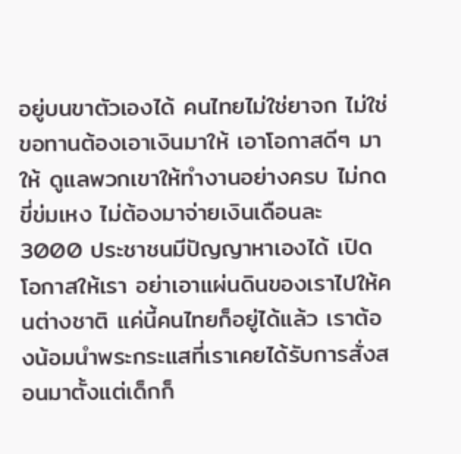อยู่บนขาตัวเองได้ คนไทยไม่ใช่ยาจก ไม่ใช่ขอทานต้องเอาเงินมาให้ เอาโอกาสดีๆ มาให้ ดูแลพวกเขาให้ทำงานอย่างครบ ไม่กดขี่ข่มเหง ไม่ต้องมาจ่ายเงินเดือนละ 3000 ประชาชนมีปัญญาหาเองได้ เปิดโอกาสให้เรา อย่าเอาแผ่นดินของเราไปให้คนต่างชาติ แค่นี้คนไทยก็อยู่ได้แล้ว เราต้องน้อมนำพระกระแสที่เราเคยได้รับการสั่งสอนมาตั้งแต่เด็กก็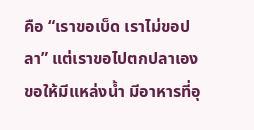คือ “เราขอเบ็ด เราไม่ขอปลา” แต่เราขอไปตกปลาเอง ขอให้มีแหล่งน้ำ มีอาหารที่อุ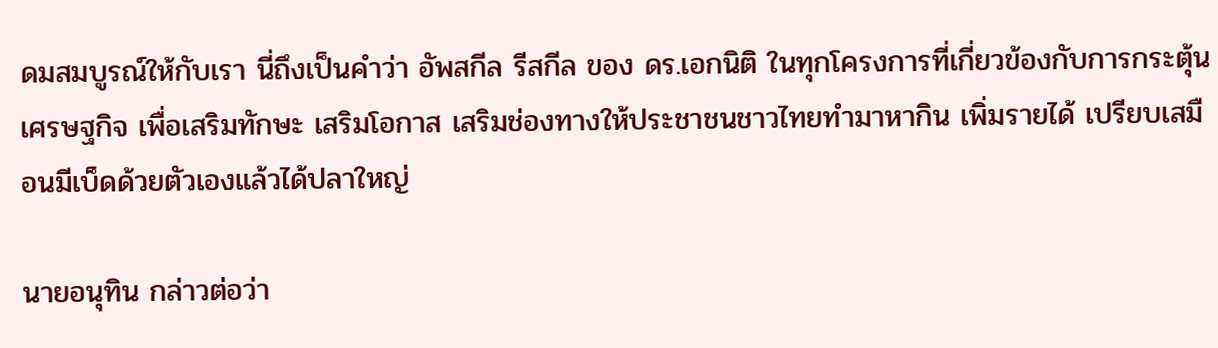ดมสมบูรณ์ให้กับเรา นี่ถึงเป็นคำว่า อัพสกีล รีสกีล ของ ดร.เอกนิติ ในทุกโครงการที่เกี่ยวข้องกับการกระตุ้นเศรษฐกิจ เพื่อเสริมทักษะ เสริมโอกาส เสริมช่องทางให้ประชาชนชาวไทยทำมาหากิน เพิ่มรายได้ เปรียบเสมือนมีเบ็ดด้วยตัวเองแล้วได้ปลาใหญ่

นายอนุทิน กล่าวต่อว่า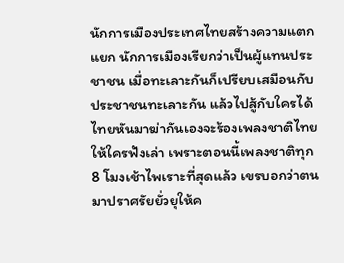นักการเมืองประเทศไทยสร้างความแตกแยก นักการเมืองเรียกว่าเป็นผู้แทนประชาชน เมื่อทะเลาะกันก็เปรียบเสมือนกับประชาชนทะเลาะกัน แล้วไปสู้กับใครได้ ไทยหันมาฆ่ากันเองจะร้องเพลงชาติไทยให้ใครฟังเล่า เพราะตอนนี้เพลงชาติทุก 8 โมงเช้าไพเราะที่สุดแล้ว เขรบอกว่าตนมาปราศรัยยั่วยุให้ค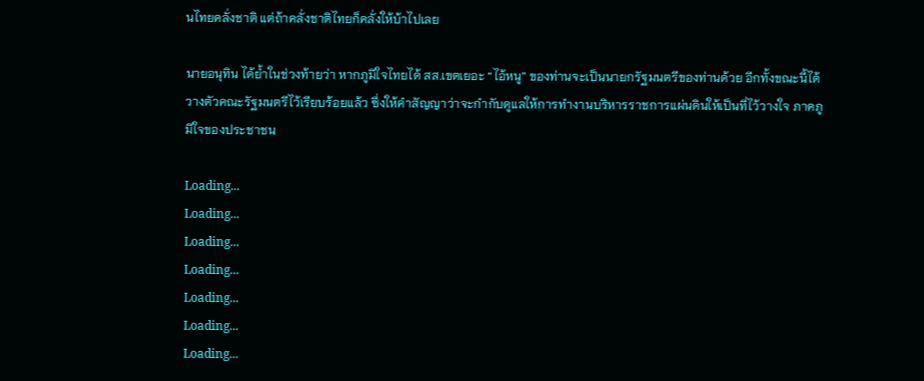นไทยคลั่งชาติ แต่ถ้าคลั่งชาติไทยก็คลั่งให้บ้าไปเลย

นายอนุทิน ได้ย้ำในช่วงท้ายว่า หากภูมิใจไทยได้ สส.เขตเยอะ “ไอ้หนู” ของท่านจะเป็นนายกรัฐมนตรีของท่านด้วย อีกทั้งขณะนี้ได้วางตัวคณะรัฐมนตรีไว้เรียบร้อยแล้ว ซึ่งให้คำสัญญาว่าจะกำกับดูแลให้การทำงานบริหารราชการแผ่นดินให้เป็นที่ไว้วางใจ ภาคภูมิใจของประชาชน

Loading...
Loading...
Loading...
Loading...
Loading...
Loading...
Loading...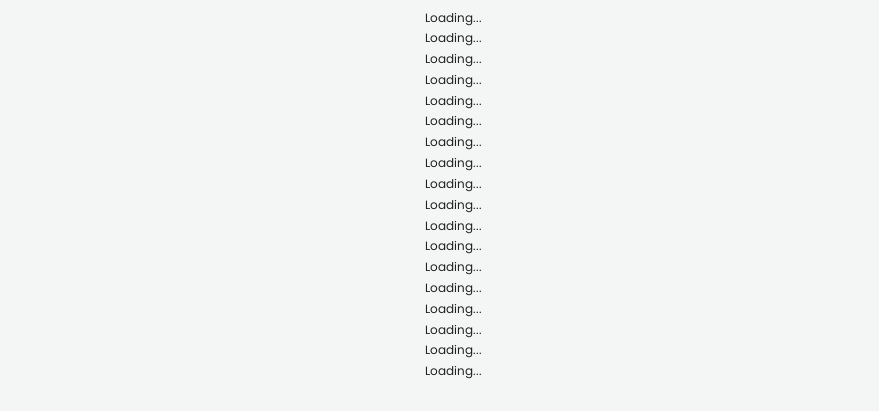Loading...
Loading...
Loading...
Loading...
Loading...
Loading...
Loading...
Loading...
Loading...
Loading...
Loading...
Loading...
Loading...
Loading...
Loading...
Loading...
Loading...
Loading...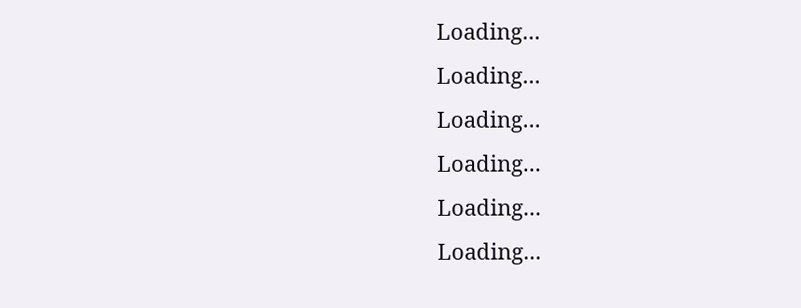Loading...
Loading...
Loading...
Loading...
Loading...
Loading...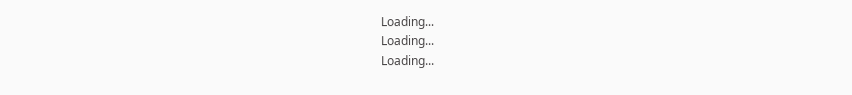Loading...
Loading...
Loading...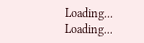Loading...
Loading...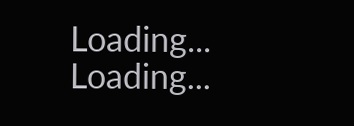Loading...
Loading...